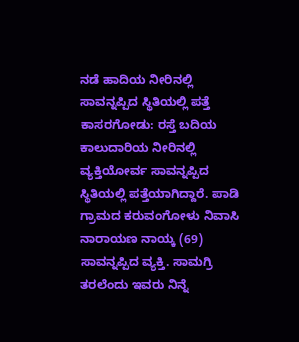ನಡೆ ಹಾದಿಯ ನೀರಿನಲ್ಲಿ ಸಾವನ್ನಪ್ಪಿದ ಸ್ಥಿತಿಯಲ್ಲಿ ಪತ್ತೆ
ಕಾಸರಗೋಡು: ರಸ್ತೆ ಬದಿಯ ಕಾಲುದಾರಿಯ ನೀರಿನಲ್ಲಿ ವ್ಯಕ್ತಿಯೋರ್ವ ಸಾವನ್ನಪ್ಪಿದ ಸ್ಥಿತಿಯಲ್ಲಿ ಪತ್ತೆಯಾಗಿದ್ದಾರೆ. ಪಾಡಿ ಗ್ರಾಮದ ಕರುವಂಗೋಳು ನಿವಾಸಿ ನಾರಾಯಣ ನಾಯ್ಕ (69) ಸಾವನ್ನಪ್ಪಿದ ವ್ಯಕ್ತಿ. ಸಾಮಗ್ರಿ ತರಲೆಂದು ಇವರು ನಿನ್ನೆ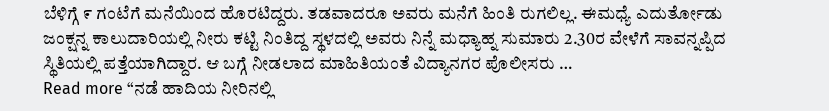ಬೆಳಿಗ್ಗೆ ೯ ಗಂಟೆಗೆ ಮನೆಯಿಂದ ಹೊರಟಿದ್ದರು. ತಡವಾದರೂ ಅವರು ಮನೆಗೆ ಹಿಂತಿ ರುಗಲಿಲ್ಲ. ಈಮಧ್ಯೆ ಎದುರ್ತೋಡು ಜಂಕ್ಷನ್ನ ಕಾಲುದಾರಿಯಲ್ಲಿ ನೀರು ಕಟ್ಟಿ ನಿಂತಿದ್ದ ಸ್ಥಳದಲ್ಲಿ ಅವರು ನಿನ್ನೆ ಮಧ್ಯಾಹ್ನ ಸುಮಾರು 2.30ರ ವೇಳೆಗೆ ಸಾವನ್ನಪ್ಪಿದ ಸ್ಥಿತಿಯಲ್ಲಿ ಪತ್ತೆಯಾಗಿದ್ದಾರ. ಆ ಬಗ್ಗೆ ನೀಡಲಾದ ಮಾಹಿತಿಯಂತೆ ವಿದ್ಯಾನಗರ ಪೊಲೀಸರು …
Read more “ನಡೆ ಹಾದಿಯ ನೀರಿನಲ್ಲಿ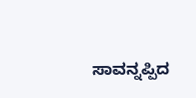ಸಾವನ್ನಪ್ಪಿದ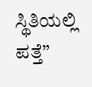ಸ್ಥಿತಿಯಲ್ಲಿ ಪತ್ತೆ”